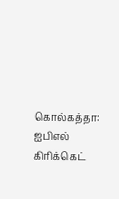கொல்கத்தா: ஐபிஎல் கிரிக்கெட்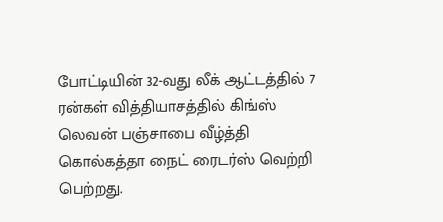போட்டியின் 32-வது லீக் ஆட்டத்தில் 7 ரன்கள் வித்தியாசத்தில் கிங்ஸ் லெவன் பஞ்சாபை வீழ்த்தி கொல்கத்தா நைட் ரைடர்ஸ் வெற்றி பெற்றது.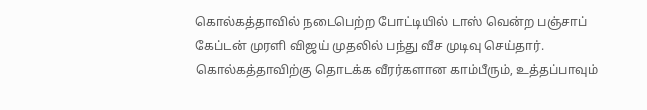கொல்கத்தாவில் நடைபெற்ற போட்டியில் டாஸ் வென்ற பஞ்சாப் கேப்டன் முரளி விஜய் முதலில் பந்து வீச முடிவு செய்தார். கொல்கத்தாவிற்கு தொடக்க வீரர்களான காம்பீரும், உத்தப்பாவும்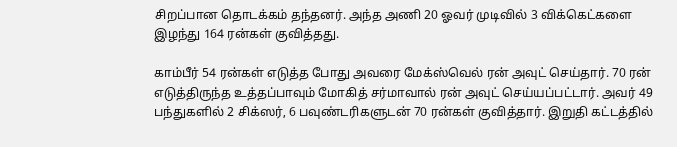சிறப்பான தொடக்கம் தந்தனர். அந்த அணி 20 ஓவர் முடிவில் 3 விக்கெட்களை இழந்து 164 ரன்கள் குவித்தது.

காம்பீர் 54 ரன்கள் எடுத்த போது அவரை மேக்ஸ்வெல் ரன் அவுட் செய்தார். 70 ரன் எடுத்திருந்த உத்தப்பாவும் மோகித் சர்மாவால் ரன் அவுட் செய்யப்பட்டார். அவர் 49 பந்துகளில் 2 சிக்ஸர், 6 பவுண்டரிகளுடன் 70 ரன்கள் குவித்தார். இறுதி கட்டத்தில்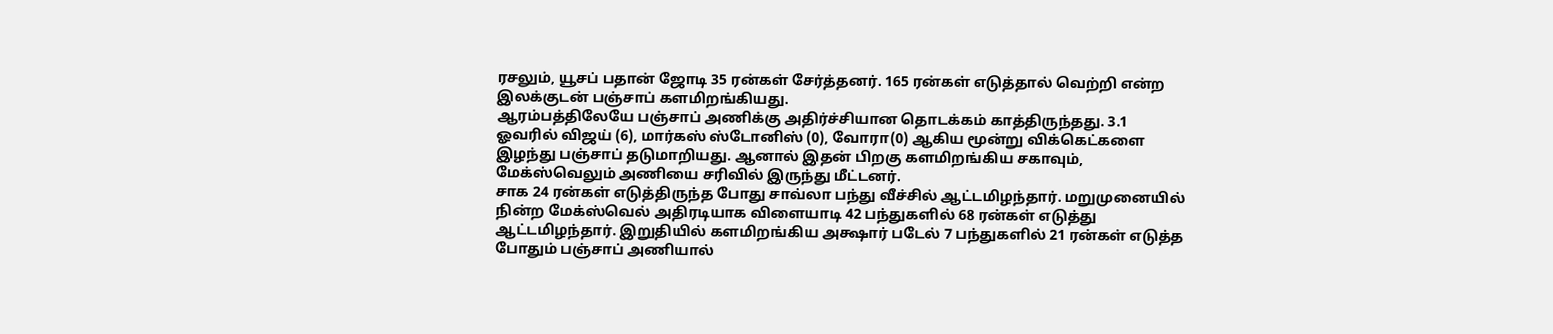ரசலும், யூசப் பதான் ஜோடி 35 ரன்கள் சேர்த்தனர். 165 ரன்கள் எடுத்தால் வெற்றி என்ற இலக்குடன் பஞ்சாப் களமிறங்கியது.
ஆரம்பத்திலேயே பஞ்சாப் அணிக்கு அதிர்ச்சியான தொடக்கம் காத்திருந்தது. 3.1 ஓவரில் விஜய் (6), மார்கஸ் ஸ்டோனிஸ் (0), வோரா(0) ஆகிய மூன்று விக்கெட்களை இழந்து பஞ்சாப் தடுமாறியது. ஆனால் இதன் பிறகு களமிறங்கிய சகாவும், மேக்ஸ்வெலும் அணியை சரிவில் இருந்து மீட்டனர்.
சாக 24 ரன்கள் எடுத்திருந்த போது சாவ்லா பந்து வீச்சில் ஆட்டமிழந்தார். மறுமுனையில் நின்ற மேக்ஸ்வெல் அதிரடியாக விளையாடி 42 பந்துகளில் 68 ரன்கள் எடுத்து ஆட்டமிழந்தார். இறுதியில் களமிறங்கிய அக்ஷார் படேல் 7 பந்துகளில் 21 ரன்கள் எடுத்த போதும் பஞ்சாப் அணியால்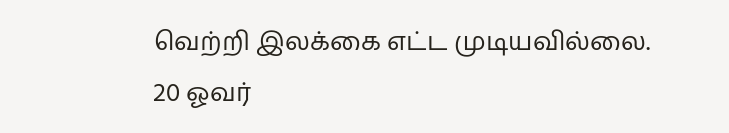வெற்றி இலக்கை எட்ட முடியவில்லை.
20 ஓவர்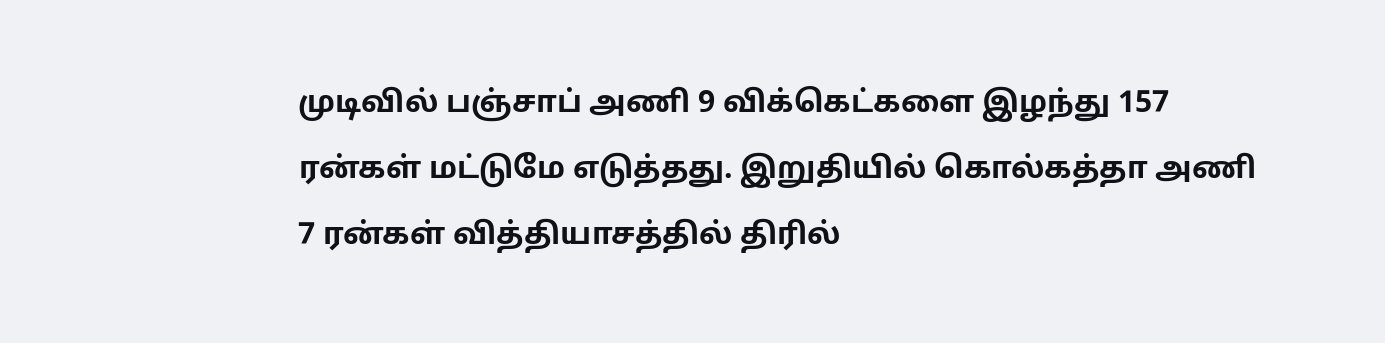முடிவில் பஞ்சாப் அணி 9 விக்கெட்களை இழந்து 157 ரன்கள் மட்டுமே எடுத்தது. இறுதியில் கொல்கத்தா அணி 7 ரன்கள் வித்தியாசத்தில் திரில்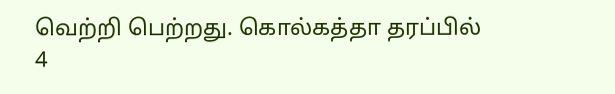வெற்றி பெற்றது. கொல்கத்தா தரப்பில் 4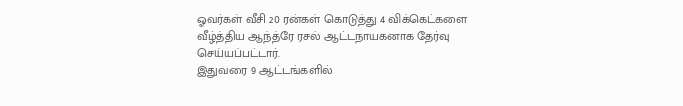ஓவர்கள் வீசி 20 ரன்கள் கொடுத்து 4 விக்கெட்களை வீழ்த்திய ஆந்த்ரே ரசல் ஆட்டநாயகனாக தேர்வு செய்யப்பட்டார்.
இதுவரை 9 ஆட்டங்களில்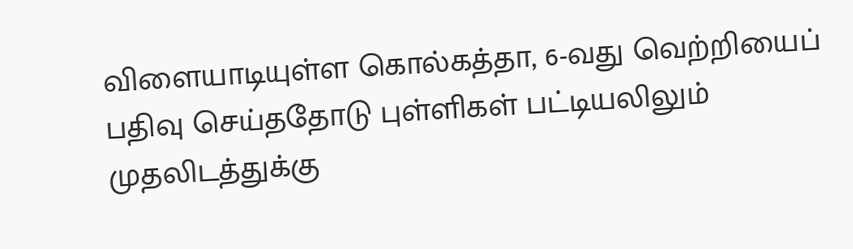விளையாடியுள்ள கொல்கத்தா, 6-வது வெற்றியைப் பதிவு செய்ததோடு புள்ளிகள் பட்டியலிலும் முதலிடத்துக்கு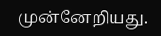முன்னேறியது.